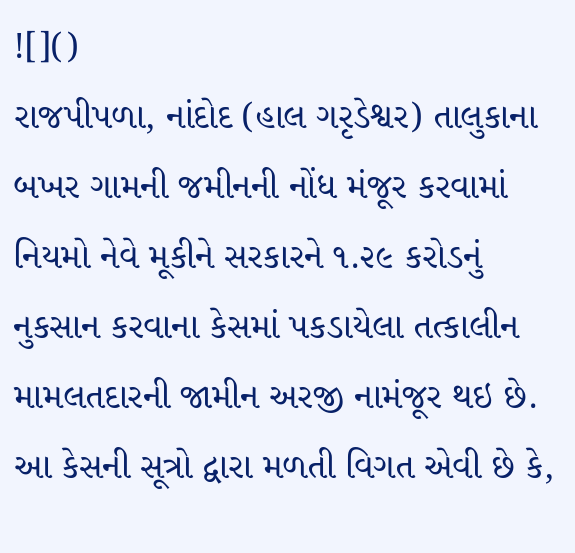![]()
રાજપીપળા, નાંદોદ (હાલ ગરૃડેશ્વર) તાલુકાના બખર ગામની જમીનની નોંધ મંજૂર કરવામાં નિયમો નેવે મૂકીને સરકારને ૧.૨૯ કરોડનું નુકસાન કરવાના કેસમાં પકડાયેલા તત્કાલીન મામલતદારની જામીન અરજી નામંજૂર થઇ છે.
આ કેસની સૂત્રો દ્વારા મળતી વિગત એવી છે કે,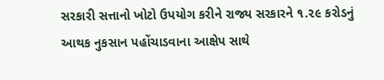સરકારી સત્તાનો ખોટો ઉપયોગ કરીને રાજ્ય સરકારને ૧.૨૯ કરોડનું આથક નુકસાન પહોંચાડવાના આક્ષેપ સાથે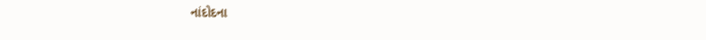નાંદોદના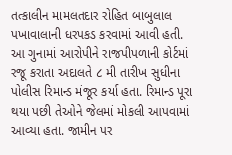તત્કાલીન મામલતદાર રોહિત બાબુલાલ પખાવાલાની ધરપકડ કરવામાં આવી હતી. આ ગુનામાં આરોપીને રાજપીપળાની કોર્ટમાં રજૂ કરાતા અદાલતે ૮ મી તારીખ સુધીના પોલીસ રિમાન્ડ મંજૂર કર્યા હતા. રિમાન્ડ પૂરા થયા પછી તેઓને જેલમાં મોકલી આપવામાં આવ્યા હતા. જામીન પર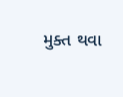મુક્ત થવા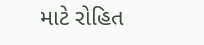માટે રોહિત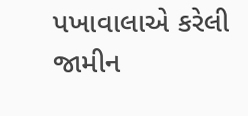પખાવાલાએ કરેલી જામીન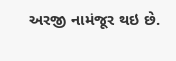અરજી નામંજૂર થઇ છે.